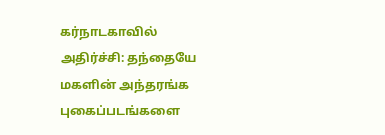கர்நாடகாவில் அதிர்ச்சி: தந்தையே மகளின் அந்தரங்க புகைப்படங்களை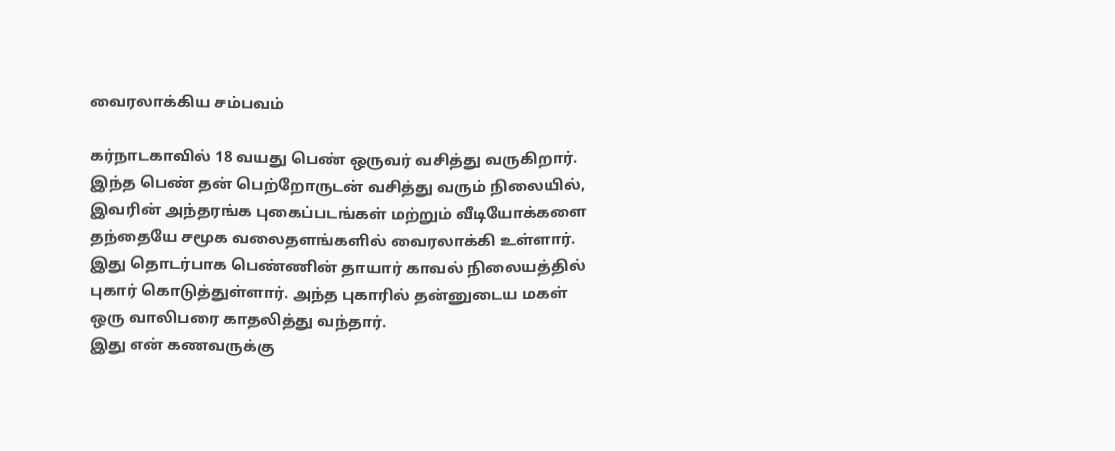வைரலாக்கிய சம்பவம்

கர்நாடகாவில் 18 வயது பெண் ஒருவர் வசித்து வருகிறார். இந்த பெண் தன் பெற்றோருடன் வசித்து வரும் நிலையில், இவரின் அந்தரங்க புகைப்படங்கள் மற்றும் வீடியோக்களை தந்தையே சமூக வலைதளங்களில் வைரலாக்கி உள்ளார்.
இது தொடர்பாக பெண்ணின் தாயார் காவல் நிலையத்தில் புகார் கொடுத்துள்ளார். அந்த புகாரில் தன்னுடைய மகள் ஒரு வாலிபரை காதலித்து வந்தார்.
இது என் கணவருக்கு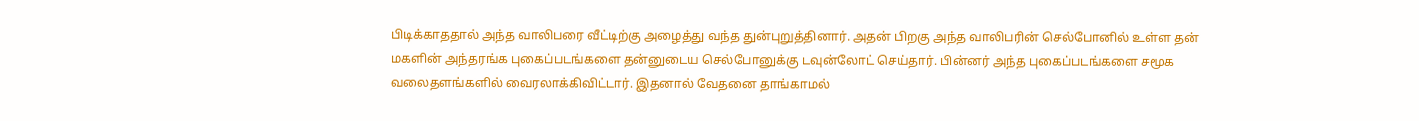பிடிக்காததால் அந்த வாலிபரை வீட்டிற்கு அழைத்து வந்த துன்புறுத்தினார். அதன் பிறகு அந்த வாலிபரின் செல்போனில் உள்ள தன் மகளின் அந்தரங்க புகைப்படங்களை தன்னுடைய செல்போனுக்கு டவுன்லோட் செய்தார். பின்னர் அந்த புகைப்படங்களை சமூக வலைதளங்களில் வைரலாக்கிவிட்டார். இதனால் வேதனை தாங்காமல்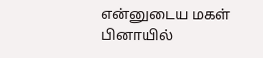என்னுடைய மகள் பினாயில்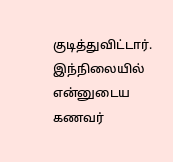குடித்துவிட்டார். இந்நிலையில் என்னுடைய கணவர்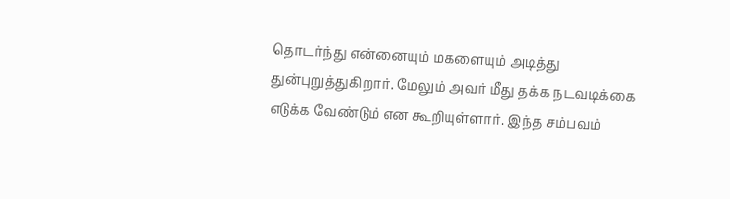தொடர்ந்து என்னையும் மகளையும் அடித்து துன்புறுத்துகிறார். மேலும் அவர் மீது தக்க நடவடிக்கை எடுக்க வேண்டும் என கூறியுள்ளார். இந்த சம்பவம்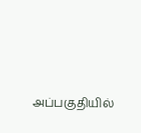அப்பகுதியில்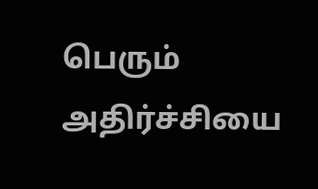பெரும் அதிர்ச்சியை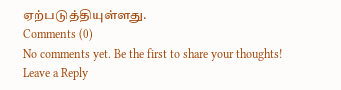ஏற்படுத்தியுள்ளது.
Comments (0)
No comments yet. Be the first to share your thoughts!
Leave a Reply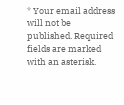* Your email address will not be published. Required fields are marked with an asterisk.